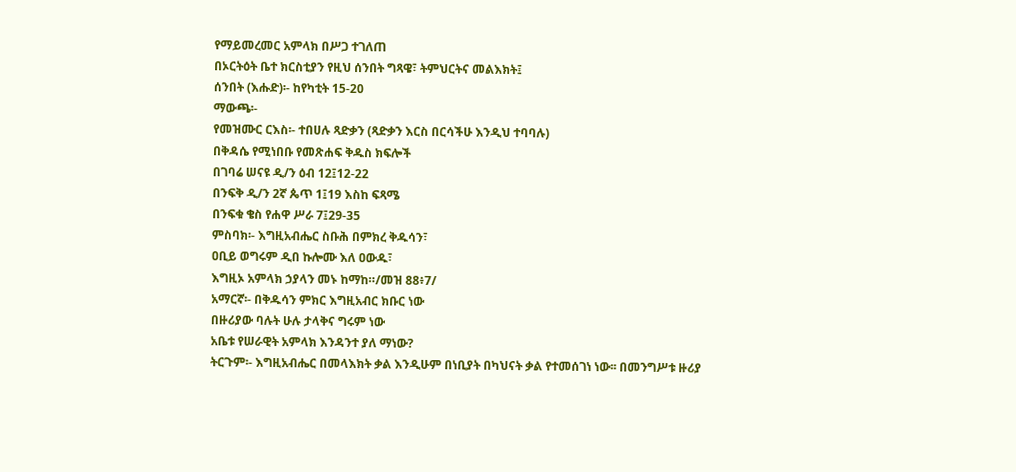የማይመረመር አምላክ በሥጋ ተገለጠ
በኦርትዕት ቤተ ክርስቲያን የዚህ ሰንበት ግጻዌ፣ ትምህርትና መልእክት፤
ሰንበት (እሑድ)፡- ከየካቲት 15-20
ማውጫ፡-
የመዝሙር ርእስ፡- ተበሀሉ ጻድቃን (ጻድቃን እርስ በርሳችሁ እንዲህ ተባባሉ)
በቅዳሴ የሚነበቡ የመጽሐፍ ቅዱስ ክፍሎች
በገባሬ ሠናዩ ዲ/ን ዕብ 12፤12-22
በንፍቅ ዲ/ን 2ኛ ጴጥ 1፤19 እስከ ፍጻሜ
በንፍቁ ቄስ የሐዋ ሥራ 7፤29-35
ምስባክ፡- እግዚአብሔር ስቡሕ በምክረ ቅዱሳን፣
ዐቢይ ወግሩም ዲበ ኩሎሙ እለ ዐውዱ፣
እግዚኦ አምላክ ኃያላን መኑ ከማከ።/መዝ 88፥7/
አማርኛ፡- በቅዱሳን ምክር እግዚአብር ክቡር ነው
በዙሪያው ባሉት ሁሉ ታላቅና ግሩም ነው
አቤቱ የሠራዊት አምላክ እንዳንተ ያለ ማነው?
ትርጉም፡- እግዚአብሔር በመላእክት ቃል እንዲሁም በነቢያት በካህናት ቃል የተመሰገነ ነው፡፡ በመንግሥቱ ዙሪያ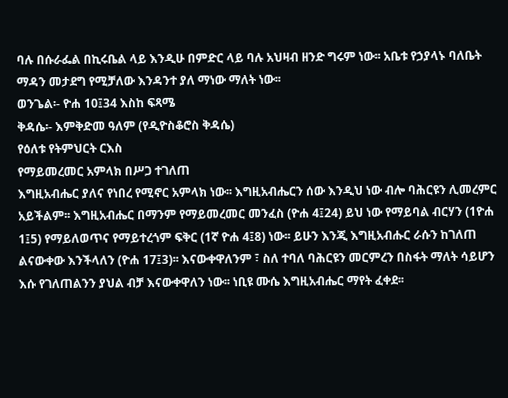ባሉ በሱራፌል በኪሩቤል ላይ እንዲሁ በምድር ላይ ባሉ አህዛብ ዘንድ ግሩም ነው፡፡ አቤቱ የኃያላኑ ባለቤት ማዳን መታደግ የሚቻለው እንዳንተ ያለ ማነው ማለት ነው፡፡
ወንጌል፡- ዮሐ 10፤34 እስከ ፍጻሜ
ቅዳሴ፡- እምቅድመ ዓለም (የዲዮስቆሮስ ቅዳሴ)
የዕለቱ የትምህርት ርእስ
የማይመረመር አምላክ በሥጋ ተገለጠ
እግዚአብሔር ያለና የነበረ የሚኖር አምላክ ነው፡፡ እግዚአብሔርን ሰው እንዲህ ነው ብሎ ባሕርዩን ሊመረምር አይችልም፡፡ እግዚአብሔር በማንም የማይመረመር መንፈስ (ዮሐ 4፤24) ይህ ነው የማይባል ብርሃን (1ዮሐ 1፤5) የማይለወጥና የማይተረጎም ፍቅር (1ኛ ዮሐ 4፤8) ነው፡፡ ይሁን እንጂ እግዚአብሑር ራሱን ከገለጠ ልናውቀው እንችላለን (ዮሐ 17፤3)፡፡ እናውቀዋለንም ፣ ስለ ተባለ ባሕርዩን መርምረን በስፋት ማለት ሳይሆን እሱ የገለጠልንን ያህል ብቻ እናውቀዋለን ነው፡፡ ነቢዩ ሙሴ እግዚአብሔር ማየት ፈቀደ፡፡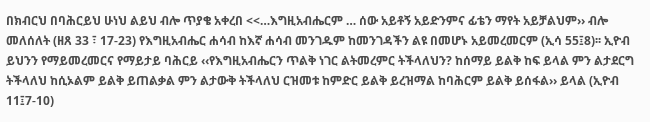በክብርህ በባሕርይህ ሁነህ ልይህ ብሎ ጥያቄ አቀረበ <<…እግዚአብሔርም … ሰው አይቶኝ አይድንምና ፊቴን ማየት አይቻልህም›› ብሎ መለሰለት (ዘጸ 33 ፣ 17-23) የእግዚአብሔር ሐሳብ ከእኛ ሐሳብ መንገዱም ከመንገዳችን ልዩ በመሆኑ አይመረመርም (ኢሳ 55፤8)፡፡ ኢዮብ ይህንን የማይመረመርና የማይታይ ባሕርይ ‹‹የእግዚአብሔርን ጥልቅ ነገር ልትመረምር ትችላለህን? ከሰማይ ይልቅ ከፍ ይላል ምን ልታደርግ ትችላለህ ከሲኦልም ይልቅ ይጠልቃል ምን ልታውቅ ትችላለህ ርዝመቱ ከምድር ይልቅ ይረዝማል ከባሕርም ይልቅ ይሰፋል›› ይላል (ኢዮብ 11፤7-10)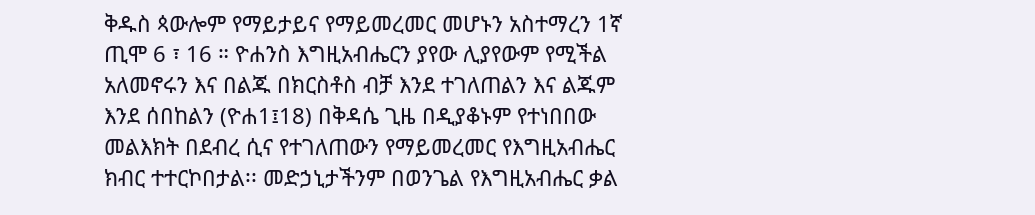ቅዱስ ጳውሎም የማይታይና የማይመረመር መሆኑን አስተማረን 1ኛ ጢሞ 6 ፣ 16 ። ዮሐንስ እግዚአብሔርን ያየው ሊያየውም የሚችል አለመኖሩን እና በልጁ በክርስቶስ ብቻ እንደ ተገለጠልን እና ልጁም እንደ ሰበከልን (ዮሐ1፤18) በቅዳሴ ጊዜ በዲያቆኑም የተነበበው መልእክት በደብረ ሲና የተገለጠውን የማይመረመር የእግዚአብሔር ክብር ተተርኮበታል፡፡ መድኃኒታችንም በወንጌል የእግዚአብሔር ቃል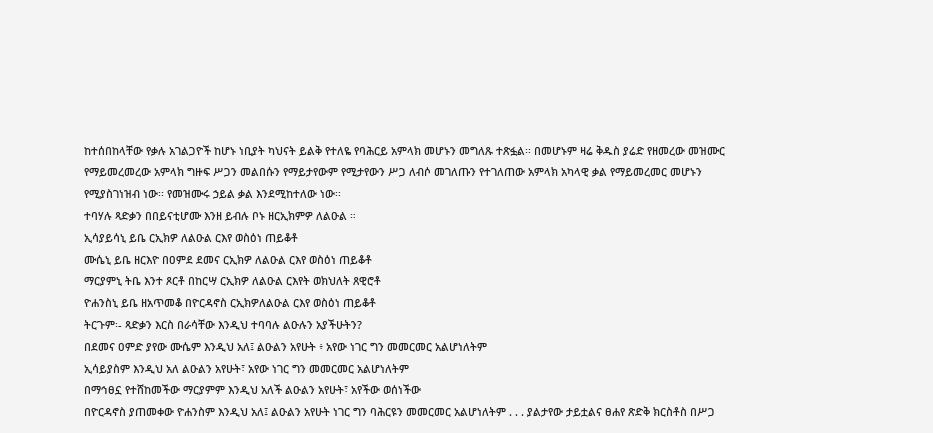ከተሰበከላቸው የቃሉ አገልጋዮች ከሆኑ ነቢያት ካህናት ይልቅ የተለዬ የባሕርይ አምላክ መሆኑን መግለጹ ተጽፏል፡፡ በመሆኑም ዛሬ ቅዱስ ያሬድ የዘመረው መዝሙር የማይመረመረው አምላክ ግዙፍ ሥጋን መልበሱን የማይታየውም የሚታየውን ሥጋ ለብሶ መገለጡን የተገለጠው አምላክ አካላዊ ቃል የማይመረመር መሆኑን የሚያስገነዝብ ነው፡፡ የመዝሙሩ ኃይል ቃል እንደሚከተለው ነው፡፡
ተባሃሉ ጻድቃን በበይናቲሆሙ እንዘ ይብሉ ቦኑ ዘርኢክምዎ ለልዑል ።
ኢሳያይሳኒ ይቤ ርኢክዎ ለልዑል ርእየ ወስዕነ ጠይቆቶ
ሙሴኒ ይቤ ዘርእዮ በዐምደ ደመና ርኢክዎ ለልዑል ርእየ ወስዕነ ጠይቆቶ
ማርያምኒ ትቤ እንተ ጾርቶ በከርሣ ርኢክዎ ለልዑል ርእየት ወክህለት ጸዊሮቶ
ዮሐንስኒ ይቤ ዘአጥመቆ በዮርዳኖስ ርኢክዎለልዑል ርእየ ወስዕነ ጠይቆቶ
ትርጉም፡- ጻድቃን እርስ በራሳቸው እንዲህ ተባባሉ ልዑሉን አያችሁትን?
በደመና ዐምድ ያየው ሙሴም እንዲህ አለ፤ ልዑልን አየሁት ፥ አየው ነገር ግን መመርመር አልሆነለትም
ኢሳይያስም እንዲህ አለ ልዑልን አየሁት፣ አየው ነገር ግን መመርመር አልሆነለትም
በማኅፀኗ የተሸከመችው ማርያምም እንዲህ አለች ልዑልን አየሁት፣ አየችው ወሰነችው
በዮርዳኖስ ያጠመቀው ዮሐንስም እንዲህ አለ፤ ልዑልን አየሁት ነገር ግን ባሕርዩን መመርመር አልሆነለትም . . . ያልታየው ታይቷልና ፀሐየ ጽድቅ ክርስቶስ በሥጋ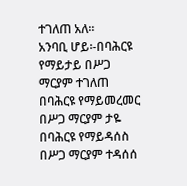ተገለጠ አለ፡፡
አንባቢ ሆይ፡-በባሕርዩ የማይታይ በሥጋ ማርያም ተገለጠ
በባሕርዩ የማይመረመር በሥጋ ማርያም ታዬ
በባሕርዩ የማይዳሰስ በሥጋ ማርያም ተዳሰሰ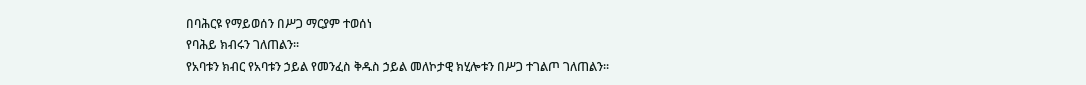በባሕርዩ የማይወሰን በሥጋ ማርያም ተወሰነ
የባሕይ ክብሩን ገለጠልን፡፡
የአባቱን ክብር የአባቱን ኃይል የመንፈስ ቅዱስ ኃይል መለኮታዊ ክሂሎቱን በሥጋ ተገልጦ ገለጠልን፡፡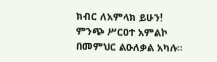ክብር ለአምላክ ይሁን!
ምንጭ ሥርዐተ አምልኮ በመምህር ልዑለቃል አካሉ።